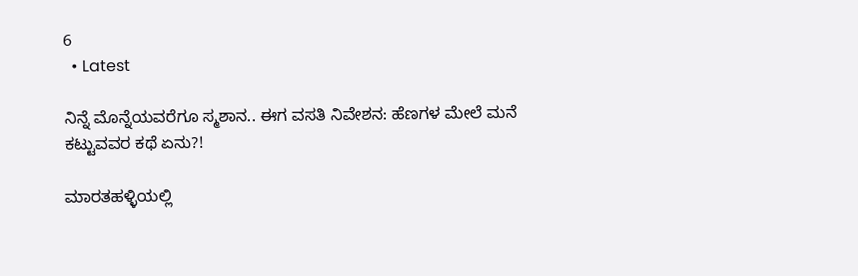6
  • Latest

ನಿನ್ನೆ ಮೊನ್ನೆಯವರೆಗೂ ಸ್ಮಶಾನ.. ಈಗ ವಸತಿ ನಿವೇಶನ: ಹೆಣಗಳ ಮೇಲೆ ಮನೆ ಕಟ್ಟುವವರ ಕಥೆ ಏನು?!

ಮಾರತಹಳ್ಳಿಯಲ್ಲಿ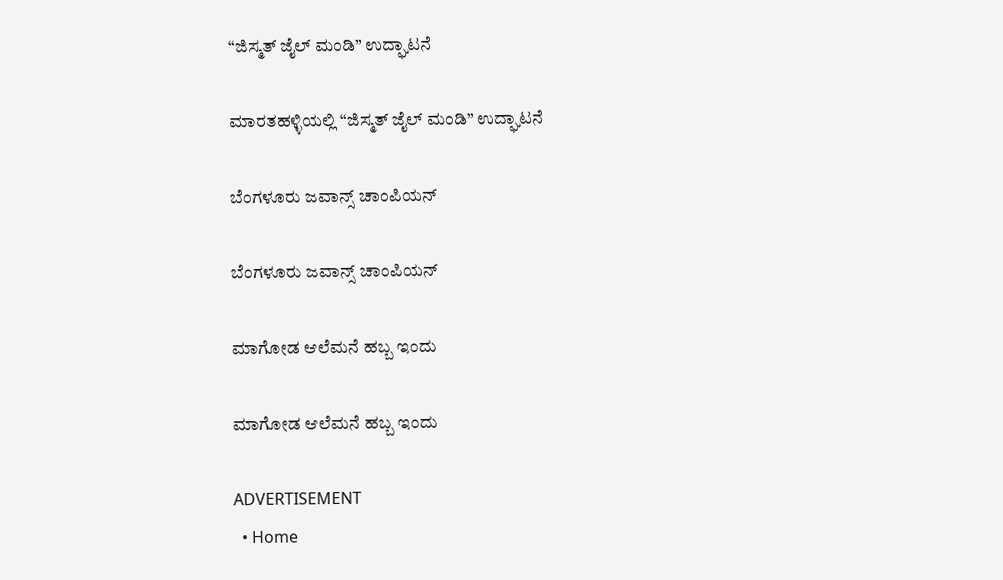“ಜಿಸ್ಮತ್ ಜೈಲ್ ಮಂಡಿ” ಉದ್ಘಾಟನೆ

ಮಾರತಹಳ್ಳಿಯಲ್ಲಿ “ಜಿಸ್ಮತ್ ಜೈಲ್ ಮಂಡಿ” ಉದ್ಘಾಟನೆ

ಬೆಂಗಳೂರು ಜವಾನ್ಸ್ ಚಾಂಪಿಯನ್

ಬೆಂಗಳೂರು ಜವಾನ್ಸ್ ಚಾಂಪಿಯನ್

ಮಾಗೋಡ ಆಲೆಮನೆ ಹಬ್ಬ ಇಂದು

ಮಾಗೋಡ ಆಲೆಮನೆ ಹಬ್ಬ ಇಂದು

ADVERTISEMENT
  • Home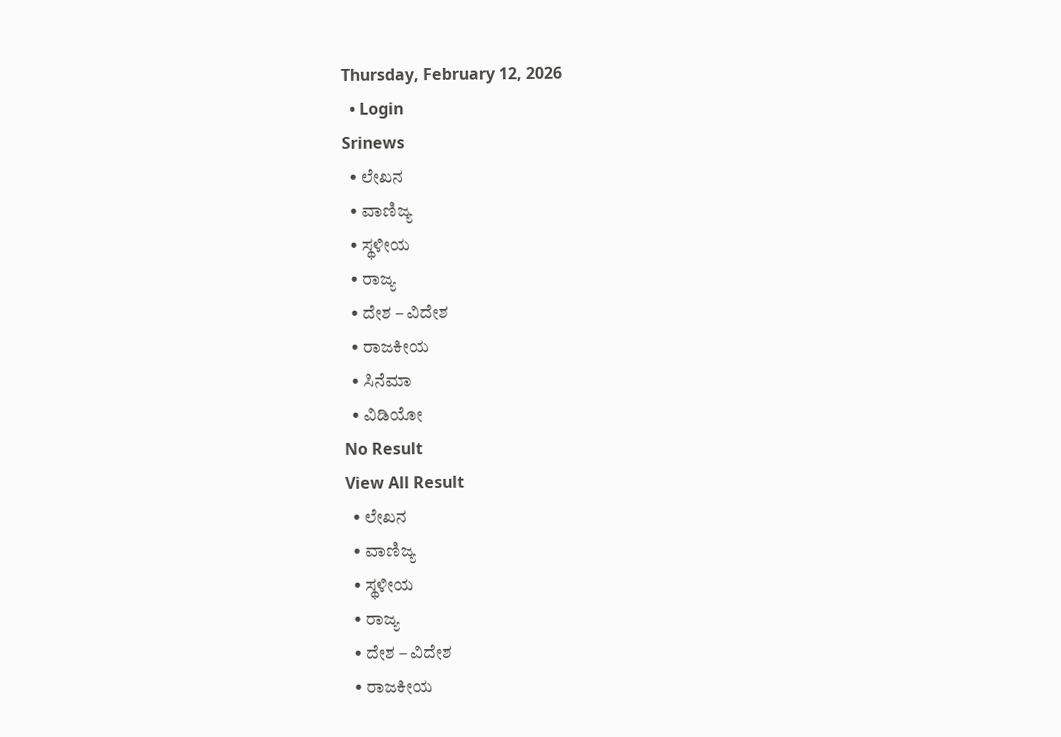Thursday, February 12, 2026
  • Login
Srinews
  • ಲೇಖನ
  • ವಾಣಿಜ್ಯ
  • ಸ್ಥಳೀಯ
  • ರಾಜ್ಯ
  • ದೇಶ – ವಿದೇಶ
  • ರಾಜಕೀಯ
  • ಸಿನೆಮಾ
  • ವಿಡಿಯೋ
No Result
View All Result
  • ಲೇಖನ
  • ವಾಣಿಜ್ಯ
  • ಸ್ಥಳೀಯ
  • ರಾಜ್ಯ
  • ದೇಶ – ವಿದೇಶ
  • ರಾಜಕೀಯ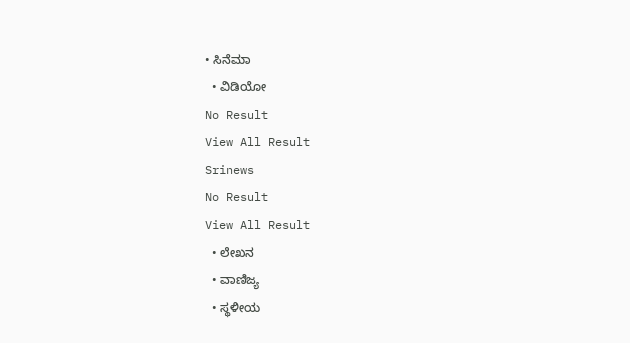• ಸಿನೆಮಾ
  • ವಿಡಿಯೋ
No Result
View All Result
Srinews
No Result
View All Result
  • ಲೇಖನ
  • ವಾಣಿಜ್ಯ
  • ಸ್ಥಳೀಯ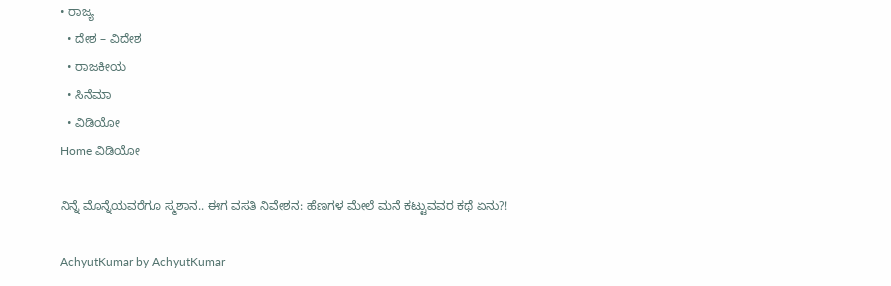• ರಾಜ್ಯ
  • ದೇಶ – ವಿದೇಶ
  • ರಾಜಕೀಯ
  • ಸಿನೆಮಾ
  • ವಿಡಿಯೋ
Home ವಿಡಿಯೋ

ನಿನ್ನೆ ಮೊನ್ನೆಯವರೆಗೂ ಸ್ಮಶಾನ.. ಈಗ ವಸತಿ ನಿವೇಶನ: ಹೆಣಗಳ ಮೇಲೆ ಮನೆ ಕಟ್ಟುವವರ ಕಥೆ ಏನು?!

AchyutKumar by AchyutKumar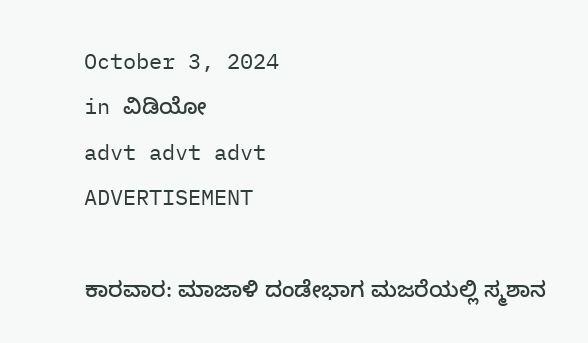October 3, 2024
in ವಿಡಿಯೋ
advt advt advt
ADVERTISEMENT

ಕಾರವಾರ: ಮಾಜಾಳಿ ದಂಡೇಭಾಗ ಮಜರೆಯಲ್ಲಿ ಸ್ಮಶಾನ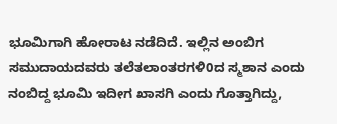ಭೂಮಿಗಾಗಿ ಹೋರಾಟ ನಡೆದಿದೆ. ಇಲ್ಲಿನ ಅಂಬಿಗ ಸಮುದಾಯದವರು ತಲೆತಲಾಂತರಗಳಿ0ದ ಸ್ಮಶಾನ ಎಂದು ನಂಬಿದ್ದ ಭೂಮಿ ಇದೀಗ ಖಾಸಗಿ ಎಂದು ಗೊತ್ತಾಗಿದ್ದು,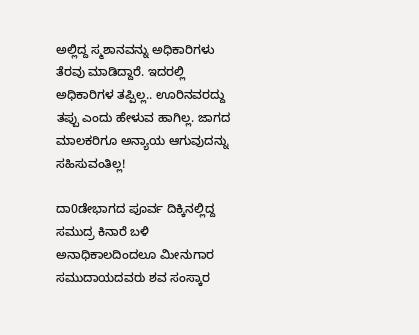ಅಲ್ಲಿದ್ದ ಸ್ಮಶಾನವನ್ನು ಅಧಿಕಾರಿಗಳು ತೆರವು ಮಾಡಿದ್ದಾರೆ. ಇದರಲ್ಲಿ ಅಧಿಕಾರಿಗಳ ತಪ್ಪಿಲ್ಲ.. ಊರಿನವರದ್ದು ತಪ್ಪು ಎಂದು ಹೇಳುವ ಹಾಗಿಲ್ಲ. ಜಾಗದ ಮಾಲಕರಿಗೂ ಅನ್ಯಾಯ ಆಗುವುದನ್ನು ಸಹಿಸುವಂತಿಲ್ಲ!

ದಾ0ಡೇಭಾಗದ ಪೂರ್ವ ದಿಕ್ಕಿನಲ್ಲಿದ್ದ ಸಮುದ್ರ ಕಿನಾರೆ ಬಳಿ ಅನಾಧಿಕಾಲದಿಂದಲೂ ಮೀನುಗಾರ ಸಮುದಾಯದವರು ಶವ ಸಂಸ್ಕಾರ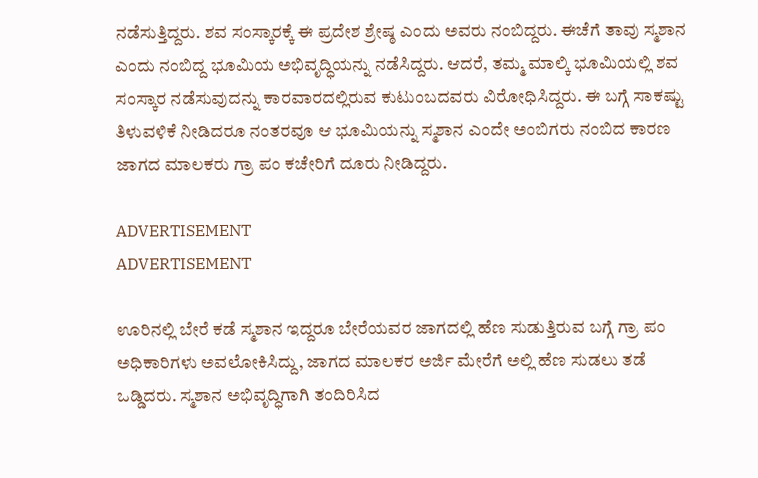ನಡೆಸುತ್ತಿದ್ದರು. ಶವ ಸಂಸ್ಕಾರಕ್ಕೆ ಈ ಪ್ರದೇಶ ಶ್ರೇಷ್ಠ ಎಂದು ಅವರು ನಂಬಿದ್ದರು. ಈಚೆಗೆ ತಾವು ಸ್ಮಶಾನ ಎಂದು ನಂಬಿದ್ದ ಭೂಮಿಯ ಅಭಿವೃದ್ಧಿಯನ್ನು ನಡೆಸಿದ್ದರು. ಆದರೆ, ತಮ್ಮ ಮಾಲ್ಕಿ ಭೂಮಿಯಲ್ಲಿ ಶವ ಸಂಸ್ಕಾರ ನಡೆಸುವುದನ್ನು ಕಾರವಾರದಲ್ಲಿರುವ ಕುಟುಂಬದವರು ವಿರೋಧಿಸಿದ್ದರು. ಈ ಬಗ್ಗೆ ಸಾಕಷ್ಟು ತಿಳುವಳಿಕೆ ನೀಡಿದರೂ ನಂತರವೂ ಆ ಭೂಮಿಯನ್ನು ಸ್ಮಶಾನ ಎಂದೇ ಅಂಬಿಗರು ನಂಬಿದ ಕಾರಣ ಜಾಗದ ಮಾಲಕರು ಗ್ರಾ ಪಂ ಕಚೇರಿಗೆ ದೂರು ನೀಡಿದ್ದರು.

ADVERTISEMENT
ADVERTISEMENT

ಊರಿನಲ್ಲಿ ಬೇರೆ ಕಡೆ ಸ್ಮಶಾನ ಇದ್ದರೂ ಬೇರೆಯವರ ಜಾಗದಲ್ಲಿ ಹೆಣ ಸುಡುತ್ತಿರುವ ಬಗ್ಗೆ ಗ್ರಾ ಪಂ ಅಧಿಕಾರಿಗಳು ಅವಲೋಕಿಸಿದ್ದು, ಜಾಗದ ಮಾಲಕರ ಅರ್ಜಿ ಮೇರೆಗೆ ಅಲ್ಲಿ ಹೆಣ ಸುಡಲು ತಡೆ ಒಡ್ಡಿದರು. ಸ್ಮಶಾನ ಅಭಿವೃದ್ಧಿಗಾಗಿ ತಂದಿರಿಸಿದ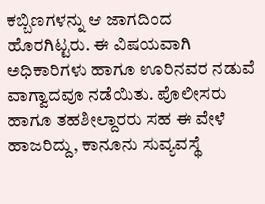ಕಬ್ಬಿಣಗಳನ್ನು ಆ ಜಾಗದಿಂದ ಹೊರಗಿಟ್ಟರು. ಈ ವಿಷಯವಾಗಿ ಅಧಿಕಾರಿಗಳು ಹಾಗೂ ಊರಿನವರ ನಡುವೆ ವಾಗ್ವಾದವೂ ನಡೆಯಿತು. ಪೊಲೀಸರು ಹಾಗೂ ತಹಶೀಲ್ದಾರರು ಸಹ ಈ ವೇಳೆ ಹಾಜರಿದ್ದು, ಕಾನೂನು ಸುವ್ಯವಸ್ಥೆ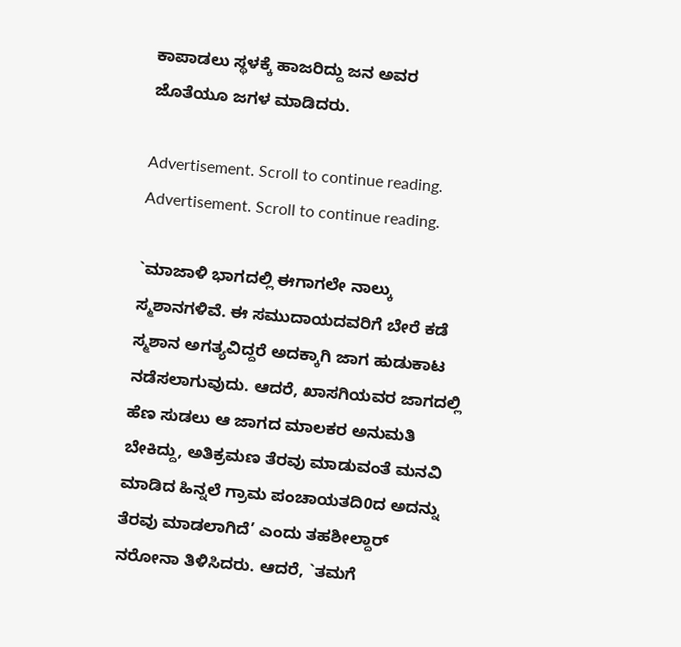ಕಾಪಾಡಲು ಸ್ಥಳಕ್ಕೆ ಹಾಜರಿದ್ದು ಜನ ಅವರ ಜೊತೆಯೂ ಜಗಳ ಮಾಡಿದರು.

Advertisement. Scroll to continue reading.
Advertisement. Scroll to continue reading.

`ಮಾಜಾಳಿ ಭಾಗದಲ್ಲಿ ಈಗಾಗಲೇ ನಾಲ್ಕು ಸ್ಮಶಾನಗಳಿವೆ. ಈ ಸಮುದಾಯದವರಿಗೆ ಬೇರೆ ಕಡೆ ಸ್ಮಶಾನ ಅಗತ್ಯವಿದ್ದರೆ ಅದಕ್ಕಾಗಿ ಜಾಗ ಹುಡುಕಾಟ ನಡೆಸಲಾಗುವುದು. ಆದರೆ, ಖಾಸಗಿಯವರ ಜಾಗದಲ್ಲಿ ಹೆಣ ಸುಡಲು ಆ ಜಾಗದ ಮಾಲಕರ ಅನುಮತಿ ಬೇಕಿದ್ದು, ಅತಿಕ್ರಮಣ ತೆರವು ಮಾಡುವಂತೆ ಮನವಿ ಮಾಡಿದ ಹಿನ್ನಲೆ ಗ್ರಾಮ ಪಂಚಾಯತದಿ0ದ ಅದನ್ನು ತೆರವು ಮಾಡಲಾಗಿದೆ’ ಎಂದು ತಹಶೀಲ್ದಾರ್ ನರೋನಾ ತಿಳಿಸಿದರು. ಆದರೆ, `ತಮಗೆ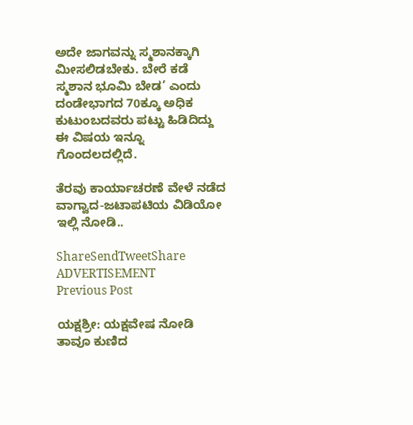ಅದೇ ಜಾಗವನ್ನು ಸ್ಮಶಾನಕ್ಕಾಗಿ ಮೀಸಲಿಡಬೇಕು. ಬೇರೆ ಕಡೆ ಸ್ಮಶಾನ ಭೂಮಿ ಬೇಡ’ ಎಂದು ದಂಡೇಭಾಗದ 70ಕ್ಕೂ ಅಧಿಕ ಕುಟುಂಬದವರು ಪಟ್ಟು ಹಿಡಿದಿದ್ದು ಈ ವಿಷಯ ಇನ್ನೂ ಗೊಂದಲದಲ್ಲಿದೆ.

ತೆರವು ಕಾರ್ಯಾಚರಣೆ ವೇಳೆ ನಡೆದ ವಾಗ್ವಾದ-ಜಟಾಪಟಿಯ ವಿಡಿಯೋ ಇಲ್ಲಿ ನೋಡಿ..

ShareSendTweetShare
ADVERTISEMENT
Previous Post

ಯಕ್ಷಶ್ರೀ: ಯಕ್ಷವೇಷ ನೋಡಿ ತಾವೂ ಕುಣಿದ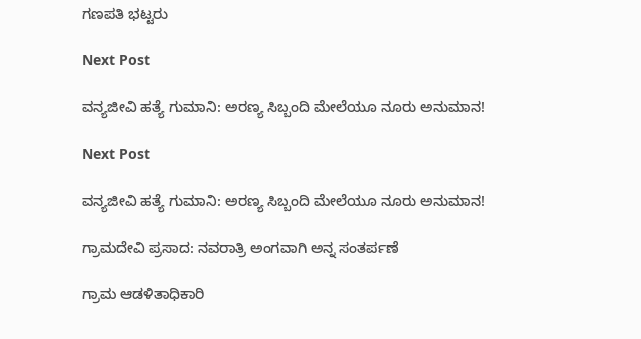ಗಣಪತಿ ಭಟ್ಟರು

Next Post

ವನ್ಯಜೀವಿ ಹತ್ಯೆ ಗುಮಾನಿ: ಅರಣ್ಯ ಸಿಬ್ಬಂದಿ ಮೇಲೆಯೂ ನೂರು ಅನುಮಾನ!

Next Post

ವನ್ಯಜೀವಿ ಹತ್ಯೆ ಗುಮಾನಿ: ಅರಣ್ಯ ಸಿಬ್ಬಂದಿ ಮೇಲೆಯೂ ನೂರು ಅನುಮಾನ!

ಗ್ರಾಮದೇವಿ ಪ್ರಸಾದ: ನವರಾತ್ರಿ ಅಂಗವಾಗಿ ಅನ್ನ ಸಂತರ್ಪಣೆ

ಗ್ರಾಮ ಆಡಳಿತಾಧಿಕಾರಿ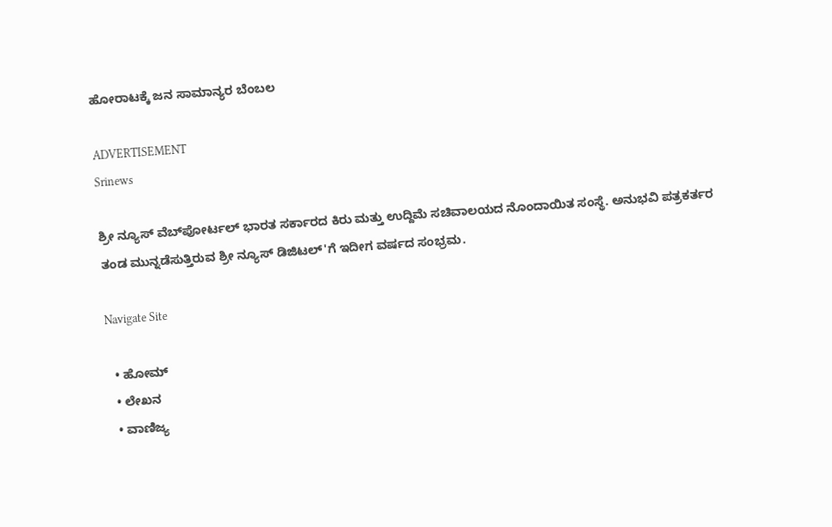ಹೋರಾಟಕ್ಕೆ ಜನ ಸಾಮಾನ್ಯರ ಬೆಂಬಲ

ADVERTISEMENT
Srinews

ಶ್ರೀ ನ್ಯೂಸ್ ವೆಬ್‌ಪೋರ್ಟಲ್ ಭಾರತ ಸರ್ಕಾರದ ಕಿರು ಮತ್ತು ಉದ್ದಿಮೆ ಸಚಿವಾಲಯದ ನೊಂದಾಯಿತ ಸಂಸ್ಥೆ. ಅನುಭವಿ ಪತ್ರಕರ್ತರ ತಂಡ ಮುನ್ನಡೆಸುತ್ತಿರುವ ಶ್ರೀ ನ್ಯೂಸ್ ಡಿಜಿಟಲ್'ಗೆ ಇದೀಗ ವರ್ಷದ ಸಂಭ್ರಮ.

Navigate Site

  • ಹೋಮ್
  • ಲೇಖನ
  • ವಾಣಿಜ್ಯ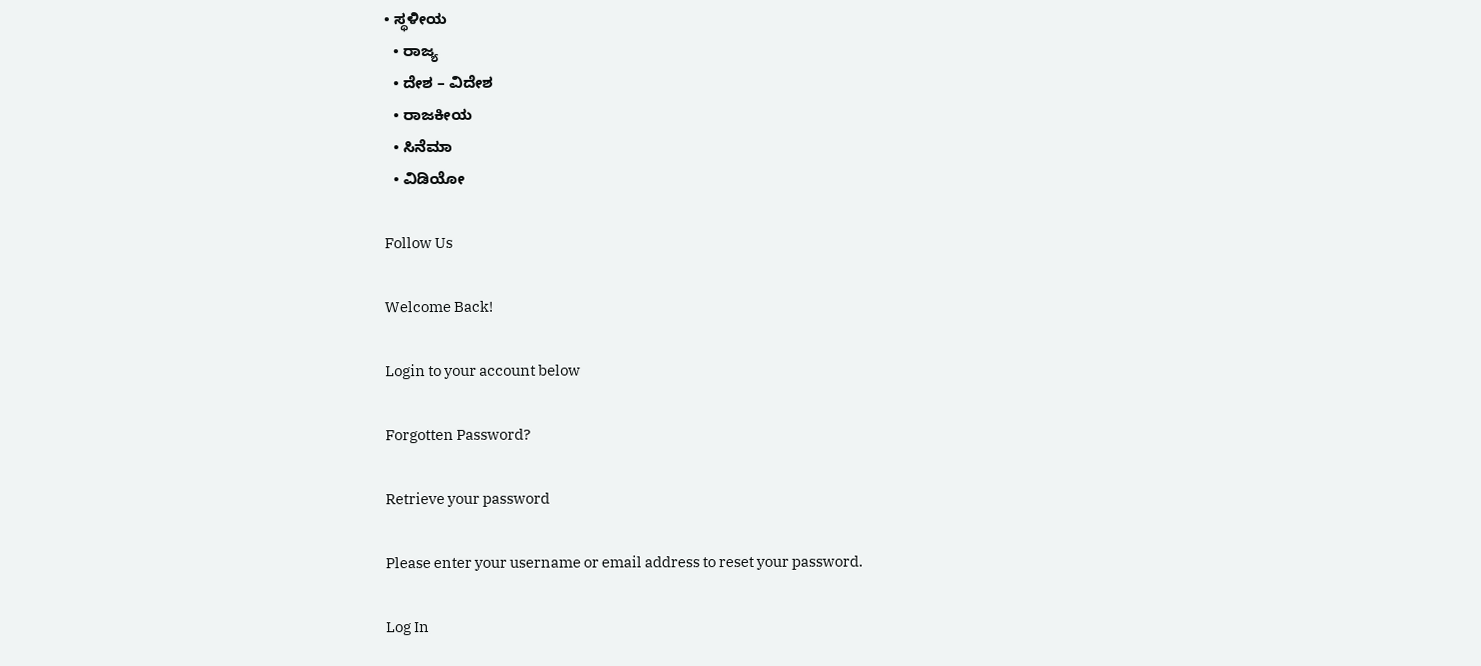• ಸ್ಥಳೀಯ
  • ರಾಜ್ಯ
  • ದೇಶ – ವಿದೇಶ
  • ರಾಜಕೀಯ
  • ಸಿನೆಮಾ
  • ವಿಡಿಯೋ

Follow Us

Welcome Back!

Login to your account below

Forgotten Password?

Retrieve your password

Please enter your username or email address to reset your password.

Log In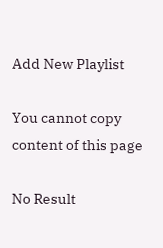Add New Playlist

You cannot copy content of this page

No Result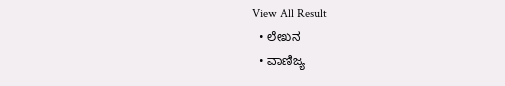View All Result
  • ಲೇಖನ
  • ವಾಣಿಜ್ಯ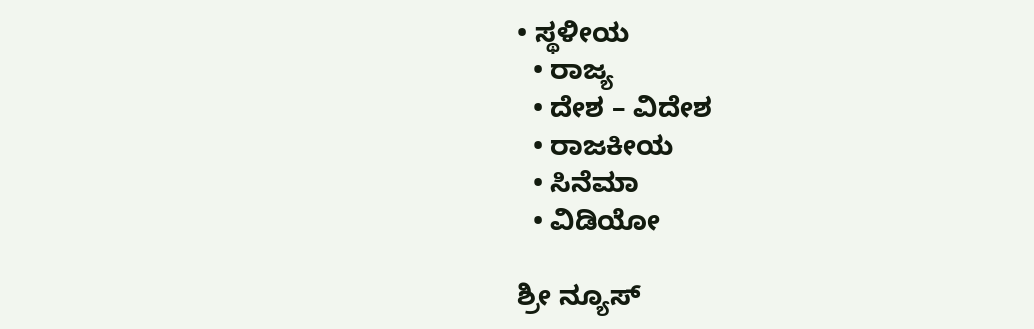• ಸ್ಥಳೀಯ
  • ರಾಜ್ಯ
  • ದೇಶ – ವಿದೇಶ
  • ರಾಜಕೀಯ
  • ಸಿನೆಮಾ
  • ವಿಡಿಯೋ

ಶ್ರೀ ನ್ಯೂಸ್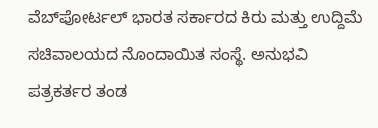ವೆಬ್‌ಪೋರ್ಟಲ್ ಭಾರತ ಸರ್ಕಾರದ ಕಿರು ಮತ್ತು ಉದ್ದಿಮೆ ಸಚಿವಾಲಯದ ನೊಂದಾಯಿತ ಸಂಸ್ಥೆ. ಅನುಭವಿ ಪತ್ರಕರ್ತರ ತಂಡ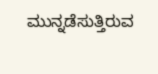ಮುನ್ನಡೆಸುತ್ತಿರುವ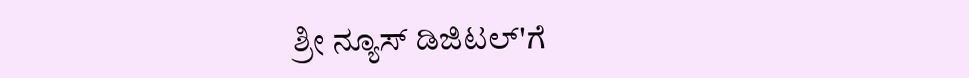ಶ್ರೀ ನ್ಯೂಸ್ ಡಿಜಿಟಲ್'ಗೆ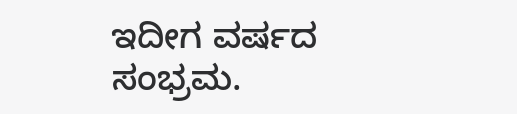ಇದೀಗ ವರ್ಷದ ಸಂಭ್ರಮ.